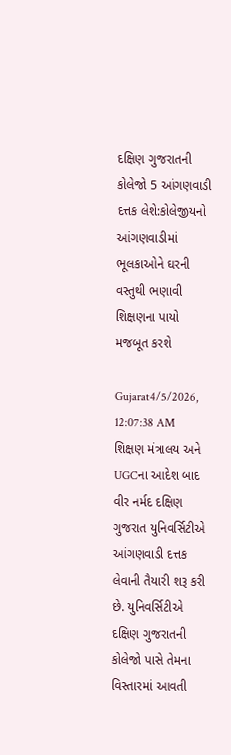દક્ષિણ ગુજરાતની કોલેજો 5 આંગણવાડી દત્તક લેશે:કોલેજીયનો આંગણવાડીમાં ભૂલકાઓને ઘરની વસ્તુથી ભણાવી શિક્ષણના પાયો મજબૂત કરશે

Gujarat4/5/2026, 12:07:38 AM
શિક્ષણ મંત્રાલય અને UGCના આદેશ બાદ વીર નર્મદ દક્ષિણ ગુજરાત યુનિવર્સિટીએ આંગણવાડી દત્તક લેવાની તૈયારી શરૂ કરી છે. યુનિવર્સિટીએ દક્ષિણ ગુજરાતની કોલેજો પાસે તેમના વિસ્તારમાં આવતી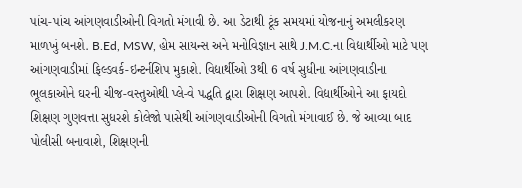પાંચ-પાંચ આંગણવાડીઓની વિગતો મંગાવી છે. આ ડેટાથી ટૂંક સમયમાં યોજનાનું અમલીકરણ માળખું બનશે. B.Ed, MSW, હોમ સાયન્સ અને મનોવિજ્ઞાન સાથે J.M.C.ના વિદ્યાર્થીઓ માટે પણ આંગણવાડીમાં ફિલ્ડવર્ક-ઇન્ટર્નશિપ મુકાશે. વિદ્યાર્થીઓ 3થી 6 વર્ષ સુધીના આંગણવાડીના ભૂલકાઓને ઘરની ચીજ-વસ્તુઓથી પ્લે-વે પદ્ધતિ દ્વારા શિક્ષણ આપશે. વિદ્યાર્થીઓને આ ફાયદો શિક્ષણ ગુણવત્તા સુધરશે કોલેજો પાસેથી આંગણવાડીઓની વિગતો મંગાવાઈ છે. જે આવ્યા બાદ પોલીસી બનાવાશે, શિક્ષણની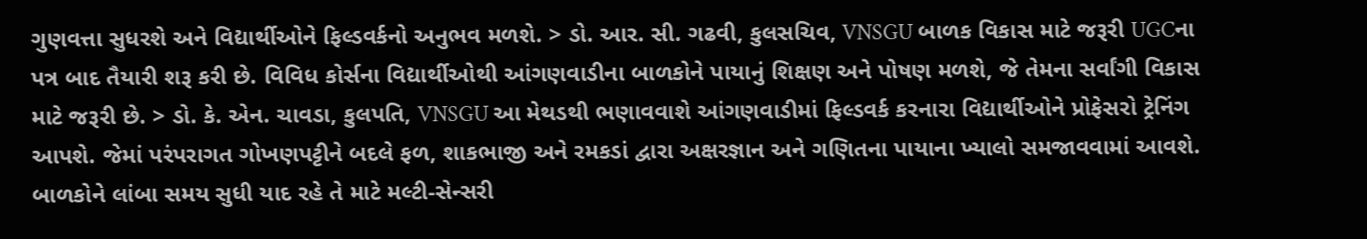ગુણવત્તા સુધરશે અને વિદ્યાર્થીઓને ફિલ્ડવર્કનો અનુભવ મળશે. > ડો. આર. સી. ગઢવી, કુલસચિવ, VNSGU બાળક વિકાસ માટે જરૂરી UGCના પત્ર બાદ તૈયારી શરૂ કરી છે. વિવિધ કોર્સના વિદ્યાર્થીઓથી આંગણવાડીના બાળકોને પાયાનું શિક્ષણ અને પોષણ મળશે, જે તેમના સર્વાંગી વિકાસ માટે જરૂરી છે. > ડો. કે. એન. ચાવડા, કુલપતિ, VNSGU આ મેથડથી ભણાવવાશે આંગણવાડીમાં ફિલ્ડવર્ક કરનારા વિદ્યાર્થીઓને પ્રોફેસરો ટ્રેનિંગ આપશે. જેમાં પરંપરાગત ગોખણપટ્ટીને બદલે ફળ, શાકભાજી અને રમકડાં દ્વારા અક્ષરજ્ઞાન અને ગણિતના પાયાના ખ્યાલો સમજાવવામાં આવશે. બાળકોને લાંબા સમય સુધી યાદ રહે તે માટે મલ્ટી-સેન્સરી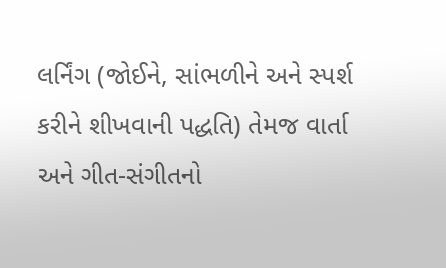લર્નિંગ (જોઈને, સાંભળીને અને સ્પર્શ કરીને શીખવાની પદ્ધતિ) તેમજ વાર્તા અને ગીત-સંગીતનો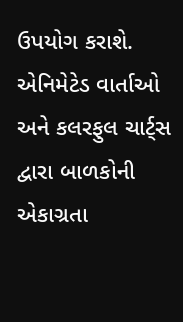ઉપયોગ કરાશે. એનિમેટેડ વાર્તાઓ અને કલરફુલ ચાર્ટ્સ દ્વારા બાળકોની એકાગ્રતા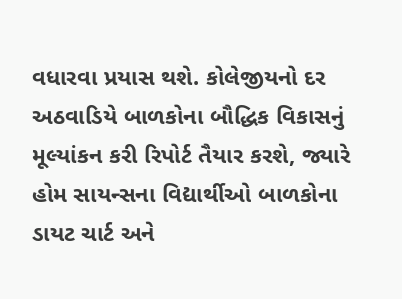વધારવા પ્રયાસ થશે. કોલેજીયનો દર અઠવાડિયે બાળકોના બૌદ્ધિક વિકાસનું મૂલ્યાંકન કરી રિપોર્ટ તૈયાર કરશે, જ્યારે હોમ સાયન્સના વિદ્યાર્થીઓ બાળકોના ડાયટ ચાર્ટ અને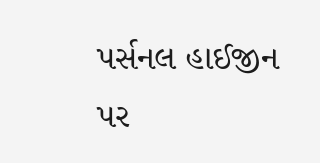પર્સનલ હાઈજીન પર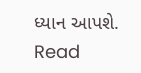ધ્યાન આપશે.
Read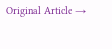Original Article →